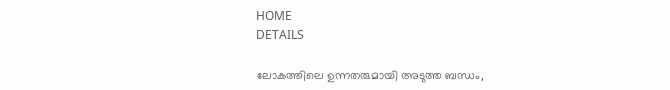HOME
DETAILS

ലോകത്തിലെ ഉന്നതരുമായി അടുത്ത ബന്ധം,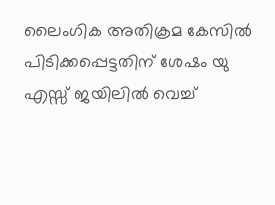ലൈംഗിക അതിക്രമ കേസിൽ പിടിക്കപ്പെട്ടതിന് ശേഷം യു എസ്സ് ജയിലിൽ വെച്ച്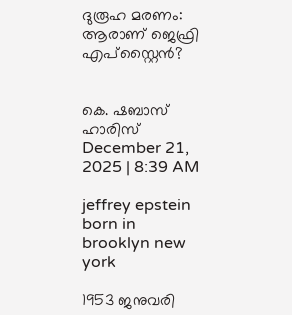ദുരൂഹ മരണം: ആരാണ് ജെഫ്രി എപ്സ്റ്റൈൻ?


കെ. ഷബാസ് ഹാരിസ്
December 21, 2025 | 8:39 AM

jeffrey epstein born in brooklyn new york

1953 ജനുവരി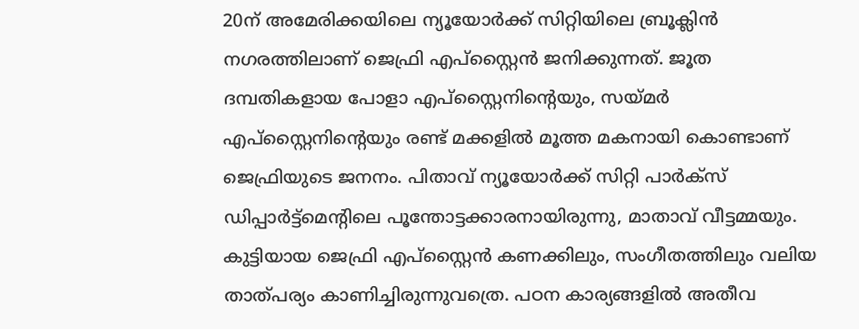20ന് അമേരിക്കയിലെ ന്യൂയോർക്ക് സിറ്റിയിലെ ബ്രൂക്ലിൻ നഗരത്തിലാണ് ജെഫ്രി എപ്സ്റ്റൈൻ ജനിക്കുന്നത്. ജൂത ദമ്പതികളായ പോളാ എപ്സ്റ്റൈനിന്റെയും, സയ്മർ എപ്സ്റ്റൈനിന്റെയും രണ്ട് മക്കളിൽ മൂത്ത മകനായി കൊണ്ടാണ് ജെഫ്രിയുടെ ജനനം. പിതാവ് ന്യൂയോർക്ക് സിറ്റി പാർക്സ് ഡിപ്പാർട്ട്മെന്റിലെ പൂന്തോട്ടക്കാരനായിരുന്നു, മാതാവ് വീട്ടമ്മയും. കുട്ടിയായ ജെഫ്രി എപ്സ്റ്റൈൻ കണക്കിലും, സംഗീതത്തിലും വലിയ താത്പര്യം കാണിച്ചിരുന്നുവത്രെ. പഠന കാര്യങ്ങളിൽ അതീവ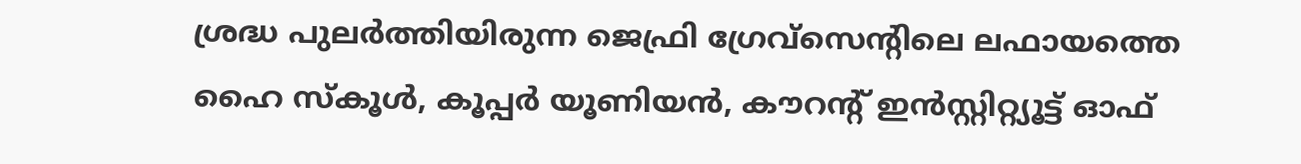ശ്രദ്ധ പുലർത്തിയിരുന്ന ജെഫ്രി ഗ്രേവ്സെന്റിലെ ലഫായത്തെ ഹൈ സ്കൂൾ, കൂപ്പർ യൂണിയൻ, കൗറന്റ് ഇൻസ്റ്റിറ്റ്യൂട്ട് ഓഫ്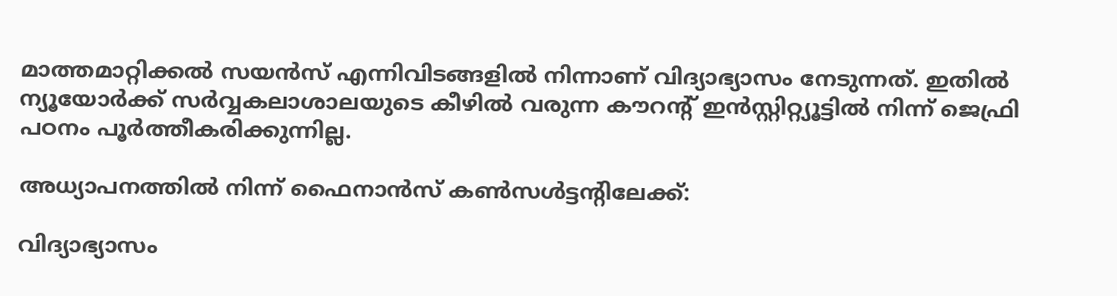മാത്തമാറ്റിക്കൽ സയൻസ് എന്നിവിടങ്ങളിൽ നിന്നാണ് വിദ്യാഭ്യാസം നേടുന്നത്. ഇതിൽ ന്യൂയോർക്ക് സർവ്വകലാശാലയുടെ കീഴിൽ വരുന്ന കൗറന്റ് ഇൻസ്റ്റിറ്റ്യൂട്ടിൽ നിന്ന് ജെഫ്രി പഠനം പൂർത്തീകരിക്കുന്നില്ല.

അധ്യാപനത്തിൽ നിന്ന് ഫൈനാൻസ് കൺസൾട്ടന്റിലേക്ക്:

വിദ്യാഭ്യാസം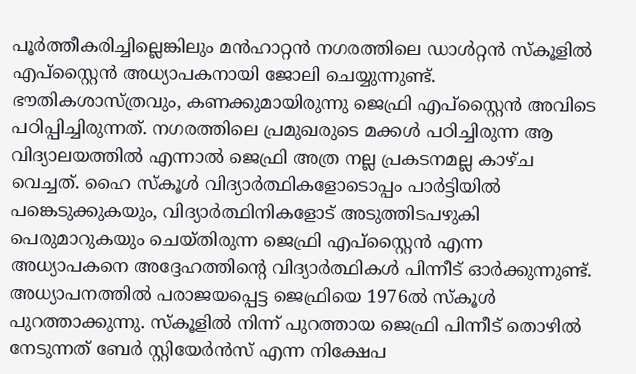പൂർത്തീകരിച്ചില്ലെങ്കിലും മൻഹാറ്റൻ നഗരത്തിലെ ഡാൾറ്റൻ സ്കൂളിൽ എപ്സ്റ്റൈൻ അധ്യാപകനായി ജോലി ചെയ്യുന്നുണ്ട്. ഭൗതികശാസ്ത്രവും, കണക്കുമായിരുന്നു ജെഫ്രി എപ്സ്റ്റൈൻ അവിടെ പഠിപ്പിച്ചിരുന്നത്. നഗരത്തിലെ പ്രമുഖരുടെ മക്കൾ പഠിച്ചിരുന്ന ആ വിദ്യാലയത്തിൽ എന്നാൽ ജെഫ്രി അത്ര നല്ല പ്രകടനമല്ല കാഴ്ച വെച്ചത്. ഹൈ സ്കൂൾ വിദ്യാർത്ഥികളോടൊപ്പം പാർട്ടിയിൽ പങ്കെടുക്കുകയും, വിദ്യാർത്ഥിനികളോട് അടുത്തിടപഴുകി പെരുമാറുകയും ചെയ്തിരുന്ന ജെഫ്രി എപ്സ്റ്റൈൻ എന്ന അധ്യാപകനെ അദ്ദേഹത്തിന്റെ വിദ്യാർത്ഥികൾ പിന്നീട് ഓർക്കുന്നുണ്ട്. അധ്യാപനത്തിൽ പരാജയപ്പെട്ട ജെഫ്രിയെ 1976ൽ സ്കൂൾ പുറത്താക്കുന്നു. സ്കൂളിൽ നിന്ന് പുറത്തായ ജെഫ്രി പിന്നീട് തൊഴിൽ നേടുന്നത് ബേർ സ്റ്റിയേർൻസ് എന്ന നിക്ഷേപ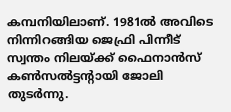കമ്പനിയിലാണ്. 1981ൽ അവിടെ നിന്നിറങ്ങിയ ജെഫ്രി പിന്നീട് സ്വന്തം നിലയ്ക്ക് ഫൈനാൻസ് കൺസൽട്ടന്റായി ജോലി തുടർന്നു.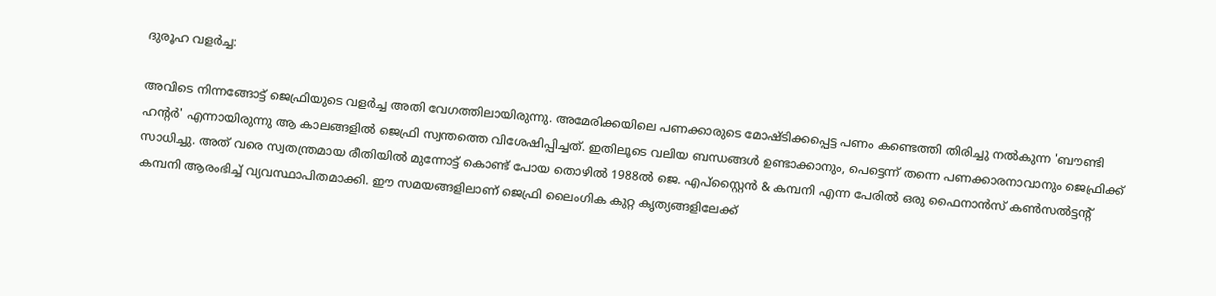ദുരൂഹ വളർച്ച:

അവിടെ നിന്നങ്ങോട്ട് ജെഫ്രിയുടെ വളർച്ച അതി വേഗത്തിലായിരുന്നു. അമേരിക്കയിലെ പണക്കാരുടെ മോഷ്ടിക്കപ്പെട്ട പണം കണ്ടെത്തി തിരിച്ചു നൽകുന്ന 'ബൗണ്ടി ഹന്റർ' എന്നായിരുന്നു ആ കാലങ്ങളിൽ ജെഫ്രി സ്വന്തത്തെ വിശേഷിപ്പിച്ചത്. ഇതിലൂടെ വലിയ ബന്ധങ്ങൾ ഉണ്ടാക്കാനും, പെട്ടെന്ന് തന്നെ പണക്കാരനാവാനും ജെഫ്രിക്ക്‌ സാധിച്ചു. അത്‌ വരെ സ്വതന്ത്രമായ രീതിയിൽ മുന്നോട്ട് കൊണ്ട് പോയ തൊഴിൽ 1988ൽ ജെ. എപ്സ്റ്റൈൻ & കമ്പനി എന്ന പേരിൽ ഒരു ഫൈനാൻസ് കൺസൽട്ടന്റ് കമ്പനി ആരംഭിച്ച് വ്യവസ്ഥാപിതമാക്കി. ഈ സമയങ്ങളിലാണ് ജെഫ്രി ലൈംഗിക കുറ്റ കൃത്യങ്ങളിലേക്ക്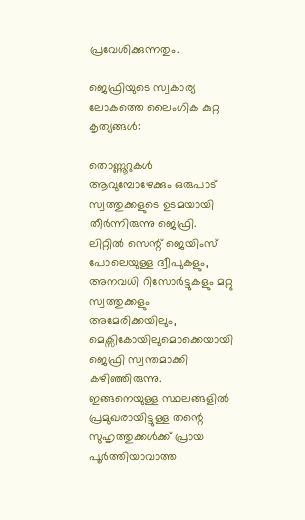പ്രവേശിക്കുന്നതും.

ജെഫ്രിയുടെ സ്വകാര്യ ലോകത്തെ ലൈംഗിക കുറ്റ കൃത്യങ്ങൾ:

തൊണ്ണൂറുകൾ ആവുമ്പോഴേക്കും ഒരുപാട് സ്വത്തുക്കളുടെ ഉടമയായി തീർന്നിരുന്നു ജെഫ്രി. ലിറ്റിൽ സെന്റ് ജെയിംസ് പോലെയുള്ള ദ്വീപുകളും, അനവധി റിസോർട്ടുകളും മറ്റു സ്വത്തുക്കളും അമേരിക്കയിലും, മെക്സികോയിലുമൊക്കെയായി ജെഫ്രി സ്വന്തമാക്കി കഴിഞ്ഞിരുന്നു. ഇങ്ങനെയുള്ള സ്ഥലങ്ങളിൽ പ്രമുഖരായിട്ടുള്ള തന്റെ സുഹൃത്തുക്കൾക്ക് പ്രായ പൂർത്തിയാവാത്ത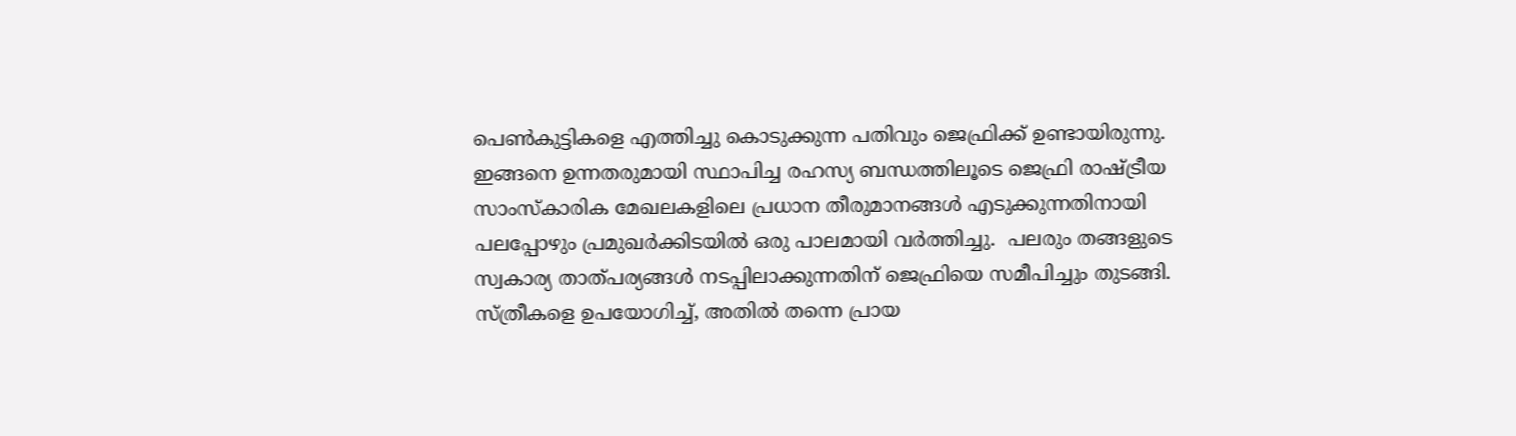പെൺകുട്ടികളെ എത്തിച്ചു കൊടുക്കുന്ന പതിവും ജെഫ്രിക്ക്‌ ഉണ്ടായിരുന്നു. ഇങ്ങനെ ഉന്നതരുമായി സ്ഥാപിച്ച രഹസ്യ ബന്ധത്തിലൂടെ ജെഫ്രി രാഷ്ട്രീയ സാംസ്കാരിക മേഖലകളിലെ പ്രധാന തീരുമാനങ്ങൾ എടുക്കുന്നതിനായി പലപ്പോഴും പ്രമുഖർക്കിടയിൽ ഒരു പാലമായി വർത്തിച്ചു.  പലരും തങ്ങളുടെ സ്വകാര്യ താത്പര്യങ്ങൾ നടപ്പിലാക്കുന്നതിന് ജെഫ്രിയെ സമീപിച്ചും തുടങ്ങി. സ്ത്രീകളെ ഉപയോഗിച്ച്, അതിൽ തന്നെ പ്രായ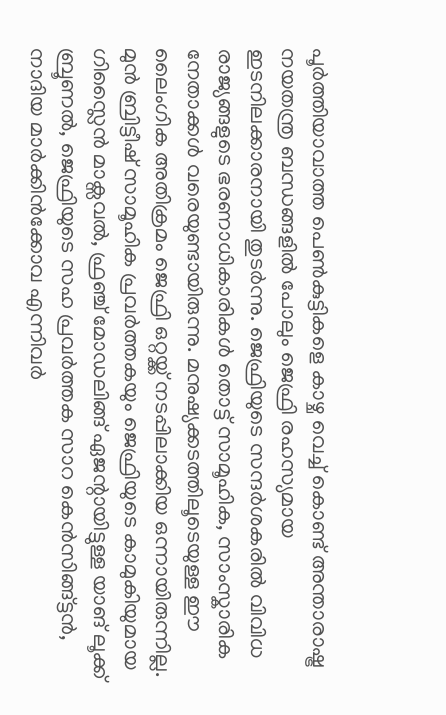പൂർത്തിയാവാത്ത പെൺകുട്ടികളെ കാഴ്ച വെച്ച് കൊണ്ട് അന്താരാഷ്ട്ര നയതന്ത്ര ബന്ധങ്ങളിൽ പോലും ജെഫ്രി രഹസ്യമായ ഇടനിലക്കാരനായി തുടർന്നു. ജെഫ്രിയുടെ സന്ദർശകരിൽ വിവിധ രാജ്യങ്ങളുടെ ഭരണാധികാരികൾ തൊട്ട് സാമൂഹിക, സാംസ്കാരിക നേതാക്കൾ വരെയുണ്ടായിരുന്നു. മനുഷ്യക്കടത്തിലൂടെയുള്ള ഈ ലൈംഗിക അതിക്രമം ജെഫ്രി ഒറ്റയ്ക്ക് നടപ്പിലാക്കിയ ഒന്നായിരുന്നില്ല. മുൻ ബ്രിട്ടീഷ് സാമൂഹിക പ്രവർത്തകയും ജെഫ്രിയുടെ കാമുകിയുമായ ഗിസ്ലൈൻ മാക്സവൽ, ഫ്രഞ്ച് മോഡലിങ്ങ് ഏജന്റായിട്ടുള്ള യാങ് ലൂക്ക് ബ്രൂണൽ, ജെഫ്രിയുടെ സഹ പ്രവർത്തക സാറ കെൻസിങ്ങ്ട്ടൻ, നാദിയ മാർക്കിൻക്കോവ എന്നിവർ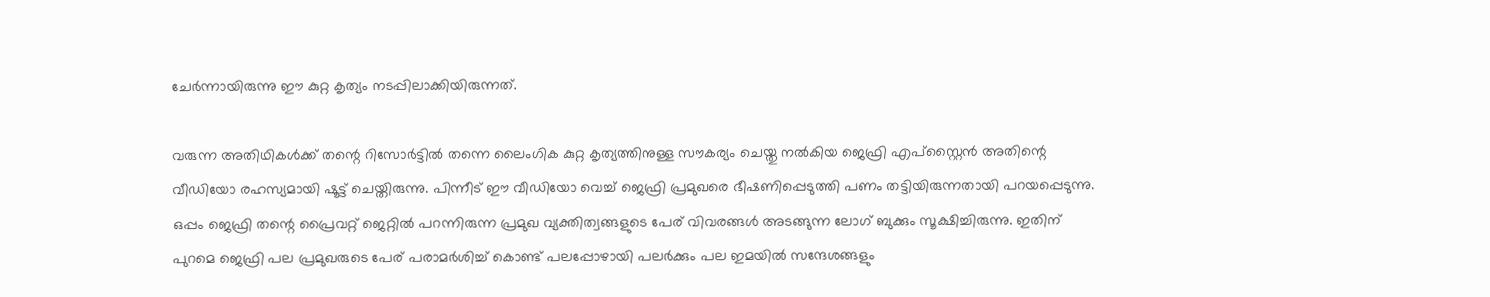ചേർന്നായിരുന്നു ഈ കുറ്റ കൃത്യം നടപ്പിലാക്കിയിരുന്നത്.

വരുന്ന അതിഥികൾക്ക് തന്റെ റിസോർട്ടിൽ തന്നെ ലൈംഗിക കുറ്റ കൃത്യത്തിനുള്ള സൗകര്യം ചെയ്തു നൽകിയ ജെഫ്രി എപ്സ്റ്റൈൻ അതിന്റെ വീഡിയോ രഹസ്യമായി ഷൂട്ട് ചെയ്തിരുന്നു. പിന്നീട് ഈ വീഡിയോ വെച്ച് ജെഫ്രി പ്രമുഖരെ ഭീഷണിപ്പെടുത്തി പണം തട്ടിയിരുന്നതായി പറയപ്പെടുന്നു. ഒപ്പം ജെഫ്രി തന്റെ പ്രൈവറ്റ് ജെറ്റിൽ പറന്നിരുന്ന പ്രമുഖ വ്യക്തിത്വങ്ങളുടെ പേര് വിവരങ്ങൾ അടങ്ങുന്ന ലോഗ് ബുക്കും സൂക്ഷിച്ചിരുന്നു. ഇതിന് പുറമെ ജെഫ്രി പല പ്രമുഖരുടെ പേര് പരാമർശിച്ച് കൊണ്ട് പലപ്പോഴായി പലർക്കും പല ഇമയിൽ സന്ദേശങ്ങളും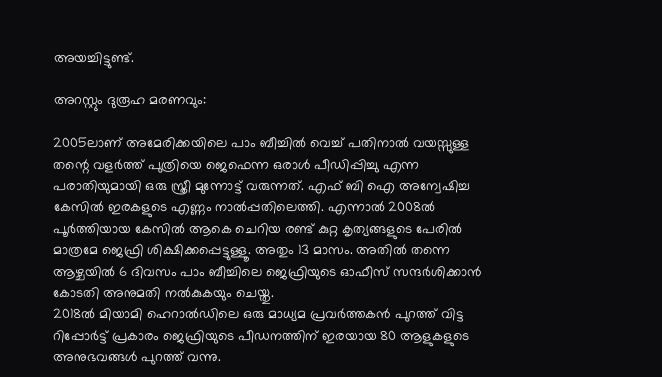അയച്ചിട്ടുണ്ട്.

അറസ്റ്റും ദുരൂഹ മരണവും:

2005ലാണ് അമേരിക്കയിലെ പാം ബീച്ചിൽ വെച്ച് പതിനാൽ വയസ്സുള്ള തന്റെ വളർത്ത് പുത്രിയെ ജെഫെന്ന ഒരാൾ പീഡിപ്പിച്ചു എന്ന പരാതിയുമായി ഒരു സ്ത്രീ മുന്നോട്ട് വരുന്നത്. എഫ് ബി ഐ അന്വേഷിച്ച കേസിൽ ഇരകളുടെ എണ്ണം നാൽപ്പതിലെത്തി. എന്നാൽ 2008ൽ പൂർത്തിയായ കേസിൽ ആകെ ചെറിയ രണ്ട് കുറ്റ കൃത്യങ്ങളുടെ പേരിൽ മാത്രമേ ജെഫ്രി ശിക്ഷിക്കപ്പെട്ടുള്ളൂ. അതും 13 മാസം. അതിൽ തന്നെ ആഴ്ചയിൽ 6 ദിവസം പാം ബീച്ചിലെ ജെഫ്രിയുടെ ഓഫീസ് സന്ദർശിക്കാൻ കോടതി അനുമതി നൽകുകയും ചെയ്തു.
2018ൽ മിയാമി ഹെറാൽഡിലെ ഒരു മാധ്യമ പ്രവർത്തകൻ പുറത്ത് വിട്ട റിപ്പോർട്ട് പ്രകാരം ജെഫ്രിയുടെ പീഡനത്തിന് ഇരയായ 80 ആളുകളുടെ അനുഭവങ്ങൾ പുറത്ത് വന്നു.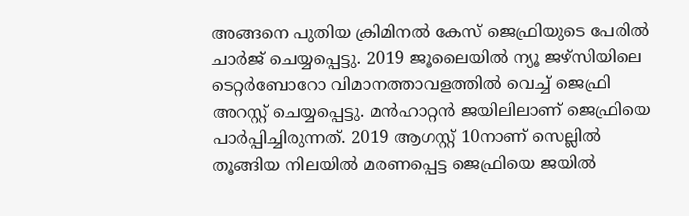അങ്ങനെ പുതിയ ക്രിമിനൽ കേസ് ജെഫ്രിയുടെ പേരിൽ ചാർജ് ചെയ്യപ്പെട്ടു. 2019 ജൂലൈയിൽ ന്യൂ ജഴ്സിയിലെ ടെറ്റർബോറോ വിമാനത്താവളത്തിൽ വെച്ച് ജെഫ്രി അറസ്റ്റ് ചെയ്യപ്പെട്ടു. മൻഹാറ്റൻ ജയിലിലാണ് ജെഫ്രിയെ പാർപ്പിച്ചിരുന്നത്. 2019 ആഗസ്റ്റ്‌ 10നാണ് സെല്ലിൽ തൂങ്ങിയ നിലയിൽ മരണപ്പെട്ട ജെഫ്രിയെ ജയിൽ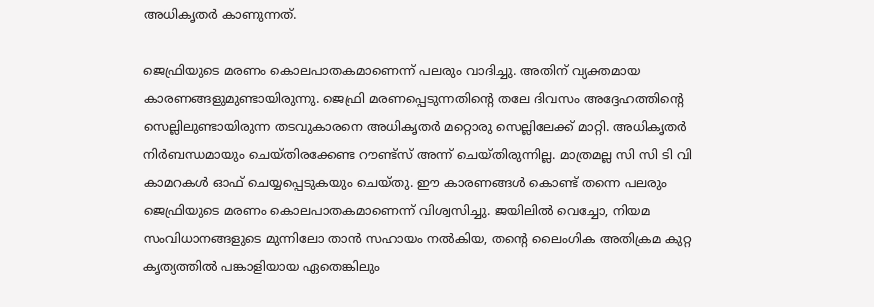അധികൃതർ കാണുന്നത്.

ജെഫ്രിയുടെ മരണം കൊലപാതകമാണെന്ന് പലരും വാദിച്ചു. അതിന് വ്യക്തമായ കാരണങ്ങളുമുണ്ടായിരുന്നു. ജെഫ്രി മരണപ്പെടുന്നതിന്റെ തലേ ദിവസം അദ്ദേഹത്തിന്റെ സെല്ലിലുണ്ടായിരുന്ന തടവുകാരനെ അധികൃതർ മറ്റൊരു സെല്ലിലേക്ക് മാറ്റി. അധികൃതർ നിർബന്ധമായും ചെയ്തിരക്കേണ്ട റൗണ്ട്സ് അന്ന് ചെയ്തിരുന്നില്ല. മാത്രമല്ല സി സി ടി വി കാമറകൾ ഓഫ് ചെയ്യപ്പെടുകയും ചെയ്തു. ഈ കാരണങ്ങൾ കൊണ്ട് തന്നെ പലരും ജെഫ്രിയുടെ മരണം കൊലപാതകമാണെന്ന് വിശ്വസിച്ചു. ജയിലിൽ വെച്ചോ, നിയമ സംവിധാനങ്ങളുടെ മുന്നിലോ താൻ സഹായം നൽകിയ, തന്റെ ലൈംഗിക അതിക്രമ കുറ്റ കൃത്യത്തിൽ പങ്കാളിയായ ഏതെങ്കിലും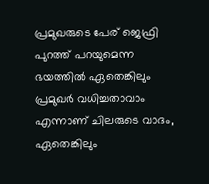പ്രമുഖരുടെ പേര് ജെഫ്രി പുറത്ത് പറയുമെന്ന ഭയത്തിൽ ഏതെങ്കിലും പ്രമുഖർ വധിച്ചതാവാം എന്നാണ് ചിലരുടെ വാദം, ഏതെങ്കിലും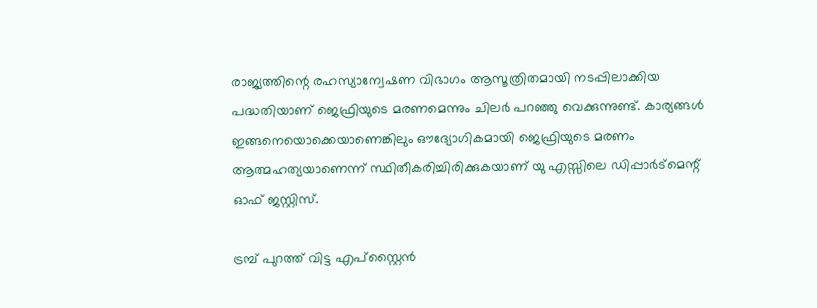രാജ്യത്തിന്റെ രഹസ്യാന്വേഷണ വിഭാഗം ആസൂത്രിതമായി നടപ്പിലാക്കിയ പദ്ധതിയാണ് ജെഫ്രിയുടെ മരണമെന്നും ചിലർ പറഞ്ഞു വെക്കുന്നുണ്ട്. കാര്യങ്ങൾ ഇങ്ങനെയൊക്കെയാണെങ്കിലും ഔദ്യോഗികമായി ജെഫ്രിയുടെ മരണം ആത്മഹത്യയാണെന്ന് സ്ഥിതീകരിച്ചിരിക്കുകയാണ് യു എസ്സിലെ ഡിപ്പാർട്മെന്റ് ഓഫ് ജസ്റ്റിസ്.

ട്രമ്പ് പുറത്ത് വിട്ട എപ്സ്റ്റൈൻ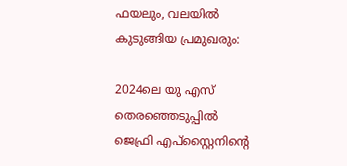ഫയലും, വലയിൽ കുടുങ്ങിയ പ്രമുഖരും:

2024ലെ യു എസ് തെരഞ്ഞെടുപ്പിൽ ജെഫ്രി എപ്സ്റ്റൈനിന്റെ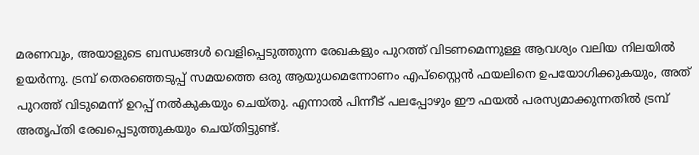മരണവും, അയാളുടെ ബന്ധങ്ങൾ വെളിപ്പെടുത്തുന്ന രേഖകളും പുറത്ത് വിടണമെന്നുള്ള ആവശ്യം വലിയ നിലയിൽ ഉയർന്നു. ട്രമ്പ് തെരഞ്ഞെടുപ്പ് സമയത്തെ ഒരു ആയുധമെന്നോണം എപ്സ്റ്റൈൻ ഫയലിനെ ഉപയോഗിക്കുകയും, അത്‌ പുറത്ത് വിടുമെന്ന് ഉറപ്പ് നൽകുകയും ചെയ്തു. എന്നാൽ പിന്നീട് പലപ്പോഴും ഈ ഫയൽ പരസ്യമാക്കുന്നതിൽ ട്രമ്പ് അതൃപ്തി രേഖപ്പെടുത്തുകയും ചെയ്തിട്ടുണ്ട്.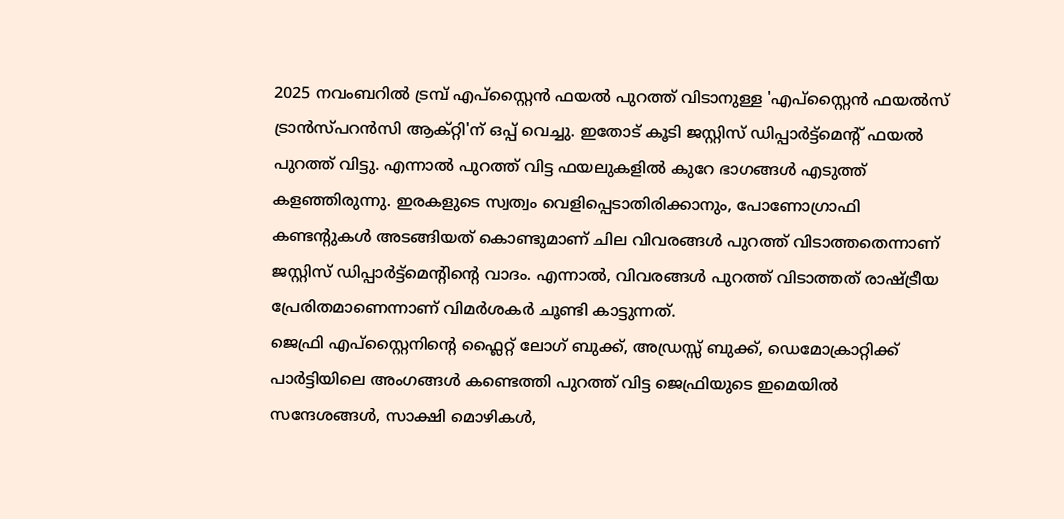2025 നവംബറിൽ ട്രമ്പ് എപ്സ്റ്റൈൻ ഫയൽ പുറത്ത് വിടാനുള്ള 'എപ്സ്റ്റൈൻ ഫയൽസ് ട്രാൻസ്പറൻസി ആക്റ്റി'ന് ഒപ്പ് വെച്ചു. ഇതോട് കൂടി ജസ്റ്റിസ് ഡിപ്പാർട്ട്മെന്റ് ഫയൽ പുറത്ത് വിട്ടു. എന്നാൽ പുറത്ത് വിട്ട ഫയലുകളിൽ കുറേ ഭാഗങ്ങൾ എടുത്ത് കളഞ്ഞിരുന്നു. ഇരകളുടെ സ്വത്വം വെളിപ്പെടാതിരിക്കാനും, പോണോഗ്രാഫി കണ്ടന്റുകൾ അടങ്ങിയത് കൊണ്ടുമാണ് ചില വിവരങ്ങൾ പുറത്ത് വിടാത്തതെന്നാണ് ജസ്റ്റിസ് ഡിപ്പാർട്ട്മെന്റിന്റെ വാദം. എന്നാൽ, വിവരങ്ങൾ പുറത്ത് വിടാത്തത് രാഷ്ട്രീയ പ്രേരിതമാണെന്നാണ് വിമർശകർ ചൂണ്ടി കാട്ടുന്നത്.
ജെഫ്രി എപ്സ്റ്റൈനിന്റെ ഫ്ലൈറ്റ് ലോഗ് ബുക്ക്‌, അഡ്രസ്സ് ബുക്ക്‌, ഡെമോക്രാറ്റിക്ക് പാർട്ടിയിലെ അംഗങ്ങൾ കണ്ടെത്തി പുറത്ത് വിട്ട ജെഫ്രിയുടെ ഇമെയിൽ സന്ദേശങ്ങൾ, സാക്ഷി മൊഴികൾ,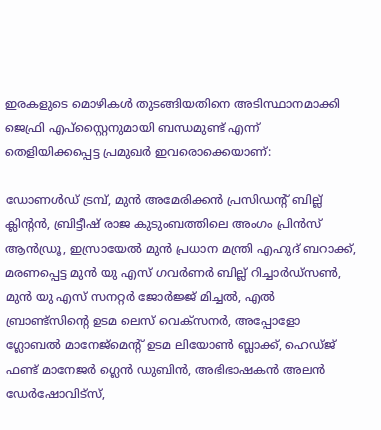ഇരകളുടെ മൊഴികൾ തുടങ്ങിയതിനെ അടിസ്ഥാനമാക്കി ജെഫ്രി എപ്സ്റ്റൈനുമായി ബന്ധമുണ്ട് എന്ന് തെളിയിക്കപ്പെട്ട പ്രമുഖർ ഇവരൊക്കെയാണ്:

ഡോണൾഡ് ട്രമ്പ്, മുൻ അമേരിക്കൻ പ്രസിഡന്റ് ബില്ല് ക്ലിന്റൻ, ബ്രിട്ടീഷ് രാജ കുടുംബത്തിലെ അംഗം പ്രിൻസ് ആൻഡ്രൂ, ഇസ്രായേൽ മുൻ പ്രധാന മന്ത്രി എഹുദ് ബറാക്ക്, മരണപ്പെട്ട മുൻ യു എസ് ഗവർണർ ബില്ല് റിച്ചാർഡ്സൺ, മുൻ യു എസ് സനറ്റർ ജോർജ്ജ് മിച്ചൽ, എൽ ബ്രാണ്ട്സിന്റെ ഉടമ ലെസ് വെക്സനർ, അപ്പോളോ ഗ്ലോബൽ മാനേജ്മെന്റ് ഉടമ ലിയോൺ ബ്ലാക്ക്, ഹെഡ്ജ് ഫണ്ട് മാനേജർ ഗ്ലെൻ ഡുബിൻ, അഭിഭാഷകൻ അലൻ ഡേർഷോവിട്സ്,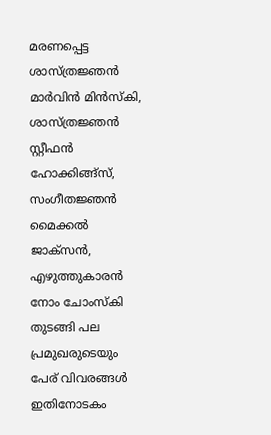മരണപ്പെട്ട ശാസ്ത്രജ്ഞൻ മാർവിൻ മിൻസ്കി, ശാസ്ത്രജ്ഞൻ സ്റ്റീഫൻ ഹോക്കിങ്ങ്സ്, സംഗീതജ്ഞൻ മൈക്കൽ ജാക്സൻ, എഴുത്തുകാരൻ നോം ചോംസ്‌കി തുടങ്ങി പല പ്രമുഖരുടെയും പേര് വിവരങ്ങൾ ഇതിനോടകം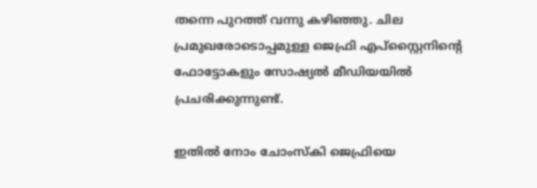തന്നെ പുറത്ത് വന്നു കഴിഞ്ഞു. ചില പ്രമുഖരോടൊപ്പമുള്ള ജെഫ്രി എപ്സ്റ്റൈനിന്റെ ഫോട്ടോകളും സോഷ്യൽ മീഡിയയിൽ പ്രചരിക്കുന്നുണ്ട്.

ഇതിൽ നോം ചോംസ്‌കി ജെഫ്രിയെ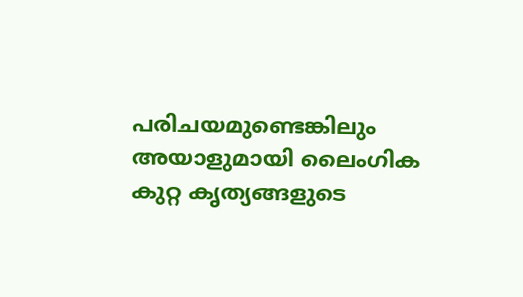പരിചയമുണ്ടെങ്കിലും അയാളുമായി ലൈംഗിക കുറ്റ കൃത്യങ്ങളുടെ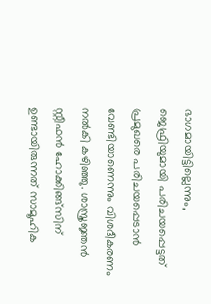ഭാഗമായിട്ടില്ലെന്നും, ജെഫ്രിയുമായി പരിചയപ്പെട്ടത് പ്രമുഖരെ പരിചയപ്പെടാൻ വേണ്ടിയാണെന്നും വിശദീകരണം നൽകി കഴിഞ്ഞു. ശാസ്ത്രജ്ഞൻ സ്റ്റീഫൻ ഹോക്കിങ്ങ്സിന് ഉണ്ടായിരുന്നത് സാമൂഹിക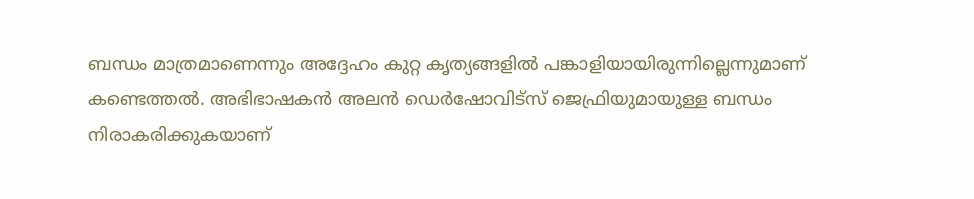ബന്ധം മാത്രമാണെന്നും അദ്ദേഹം കുറ്റ കൃത്യങ്ങളിൽ പങ്കാളിയായിരുന്നില്ലെന്നുമാണ് കണ്ടെത്തൽ. അഭിഭാഷകൻ അലൻ ഡെർഷോവിട്സ് ജെഫ്രിയുമായുള്ള ബന്ധം നിരാകരിക്കുകയാണ്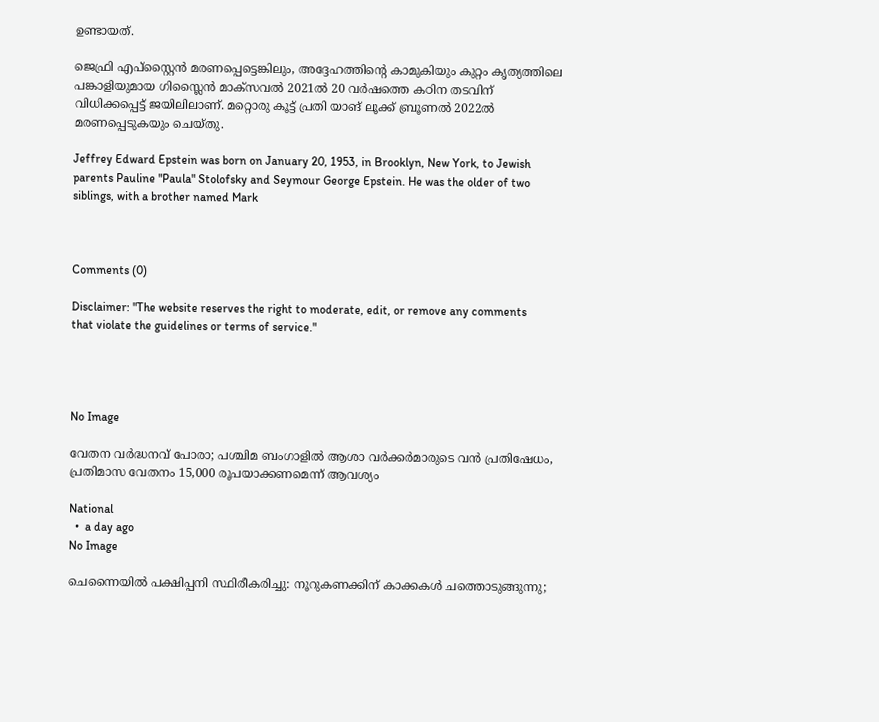ഉണ്ടായത്.

ജെഫ്രി എപ്സ്റ്റൈൻ മരണപ്പെട്ടെങ്കിലും, അദ്ദേഹത്തിന്റെ കാമുകിയും കുറ്റം കൃത്യത്തിലെ പങ്കാളിയുമായ ഗിസ്ലൈൻ മാക്സവൽ 2021ൽ 20 വർഷത്തെ കഠിന തടവിന് വിധിക്കപ്പെട്ട് ജയിലിലാണ്. മറ്റൊരു കൂട്ട് പ്രതി യാങ് ലൂക്ക് ബ്രൂണൽ 2022ൽ മരണപ്പെടുകയും ചെയ്തു.

Jeffrey Edward Epstein was born on January 20, 1953, in Brooklyn, New York, to Jewish parents Pauline "Paula" Stolofsky and Seymour George Epstein. He was the older of two siblings, with a brother named Mark



Comments (0)

Disclaimer: "The website reserves the right to moderate, edit, or remove any comments that violate the guidelines or terms of service."




No Image

വേതന വർദ്ധനവ് പോരാ; പശ്ചിമ ബംഗാളിൽ ആശാ വർക്കർമാരുടെ വൻ പ്രതിഷേധം, പ്രതിമാസ വേതനം 15,000 രൂപയാക്കണമെന്ന് ആവശ്യം

National
  •  a day ago
No Image

ചെന്നൈയിൽ പക്ഷിപ്പനി സ്ഥിരീകരിച്ചു: നൂറുകണക്കിന് കാക്കകൾ ചത്തൊടുങ്ങുന്നു;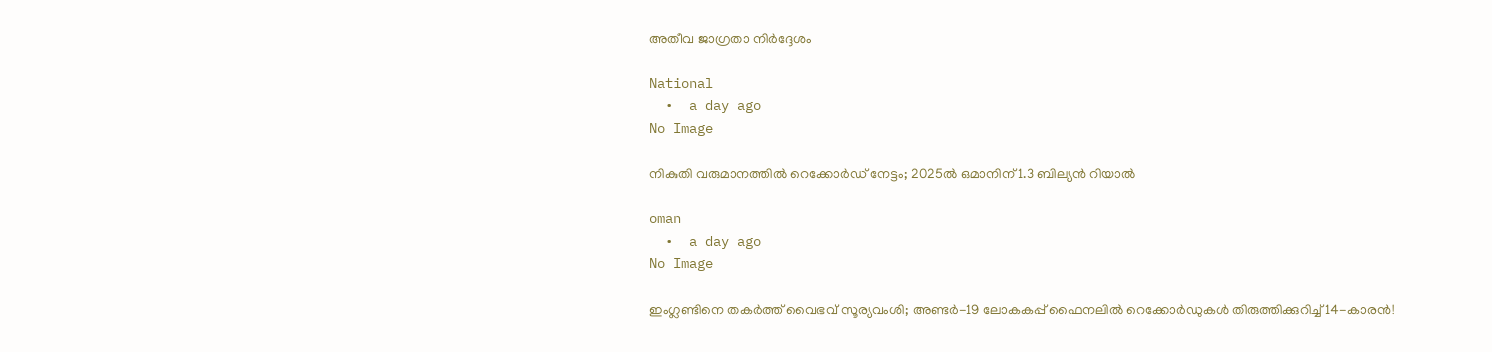അതീവ ജാഗ്രതാ നിർദ്ദേശം

National
  •  a day ago
No Image

നികുതി വരുമാനത്തില്‍ റെക്കോര്‍ഡ് നേട്ടം; 2025ല്‍ ഒമാനിന് 1.3 ബില്യന്‍ റിയാല്‍

oman
  •  a day ago
No Image

ഇംഗ്ലണ്ടിനെ തകർത്ത് വൈഭവ് സൂര്യവംശി; അണ്ടർ-19 ലോകകപ്പ് ഫൈനലിൽ റെക്കോർഡുകൾ തിരുത്തിക്കുറിച്ച് 14-കാരൻ!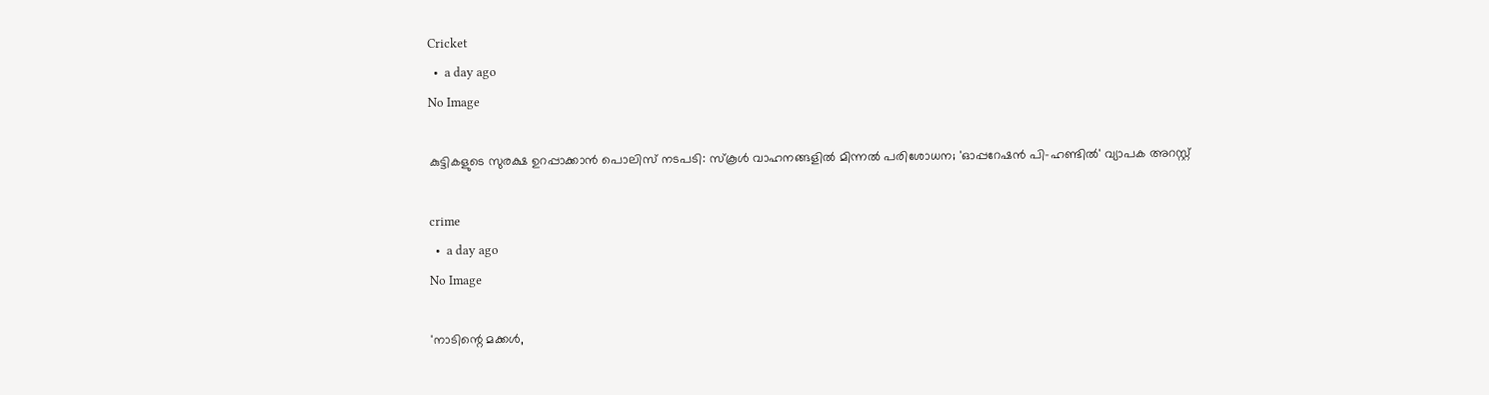Cricket
  •  a day ago
No Image

കുട്ടികളുടെ സുരക്ഷ ഉറപ്പാക്കാൻ പൊലിസ് നടപടി: സ്കൂൾ വാഹനങ്ങളിൽ മിന്നൽ പരിശോധന; 'ഓപ്പറേഷൻ പി-ഹണ്ടിൽ' വ്യാപക അറസ്റ്റ്

crime
  •  a day ago
No Image

'നാടിന്റെ മക്കള്‍,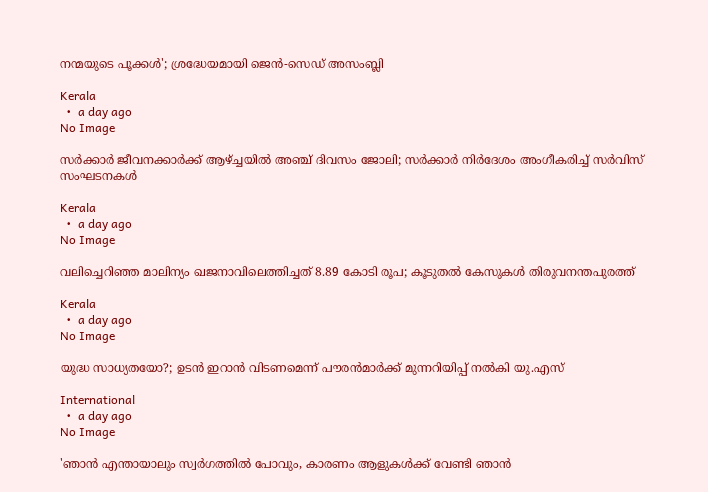നന്മയുടെ പൂക്കള്‍'; ശ്രദ്ധേയമായി ജെന്‍-സെഡ് അസംബ്ലി

Kerala
  •  a day ago
No Image

സര്‍ക്കാര്‍ ജീവനക്കാര്‍ക്ക് ആഴ്ച്ചയില്‍ അഞ്ച് ദിവസം ജോലി; സര്‍ക്കാര്‍ നിര്‍ദേശം അംഗീകരിച്ച് സര്‍വിസ് സംഘടനകള്‍

Kerala
  •  a day ago
No Image

വലിച്ചെറിഞ്ഞ മാലിന്യം ഖജനാവിലെത്തിച്ചത് 8.89 കോടി രൂപ; കൂടുതല്‍ കേസുകള്‍ തിരുവനന്തപുരത്ത്

Kerala
  •  a day ago
No Image

യുദ്ധ സാധ്യതയോ?; ഉടന്‍ ഇറാന്‍ വിടണമെന്ന് പൗരന്‍മാര്‍ക്ക് മുന്നറിയിപ്പ് നല്‍കി യു.എസ്

International
  •  a day ago
No Image

'ഞാന്‍ എന്തായാലും സ്വര്‍ഗത്തില്‍ പോവും, കാരണം ആളുകള്‍ക്ക് വേണ്ടി ഞാന്‍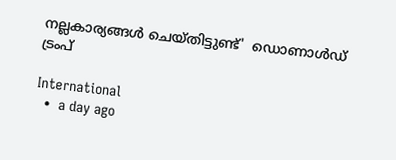നല്ലകാര്യങ്ങള്‍ ചെയ്തിട്ടുണ്ട്'  ഡൊണാള്‍ഡ് ട്രംപ്

International
  •  a day ago